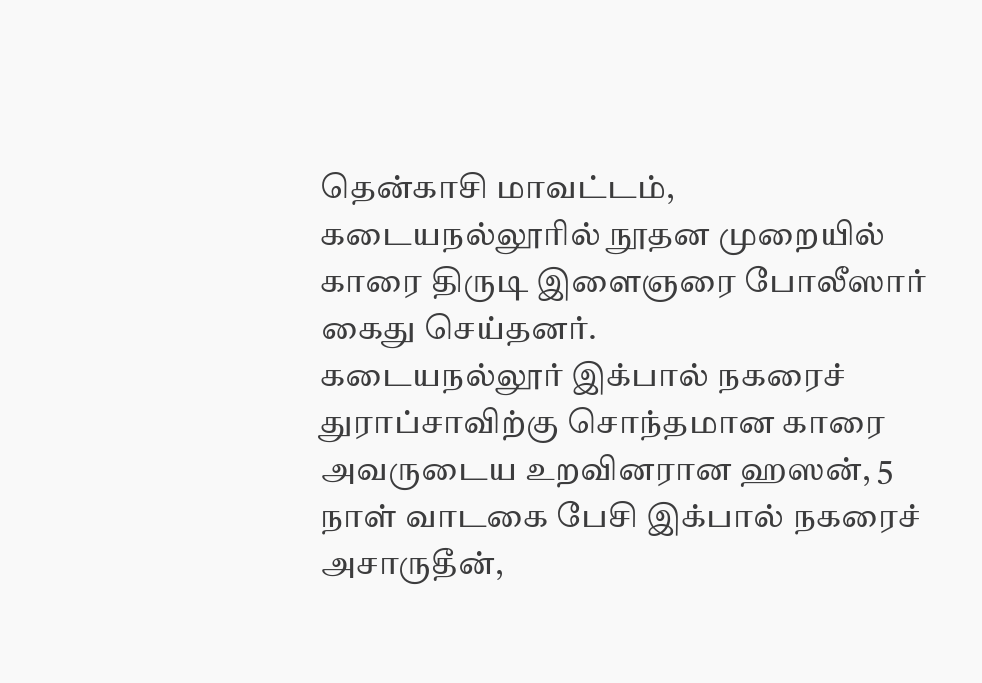தென்காசி மாவட்டம், கடையநல்லூரில் நூதன முறையில் காரை திருடி இளைஞரை போலீஸார் கைது செய்தனர்.
கடையநல்லூர் இக்பால் நகரைச் துராப்சாவிற்கு சொந்தமான காரை அவருடைய உறவினரான ஹஸன், 5 நாள் வாடகை பேசி இக்பால் நகரைச் அசாருதீன்,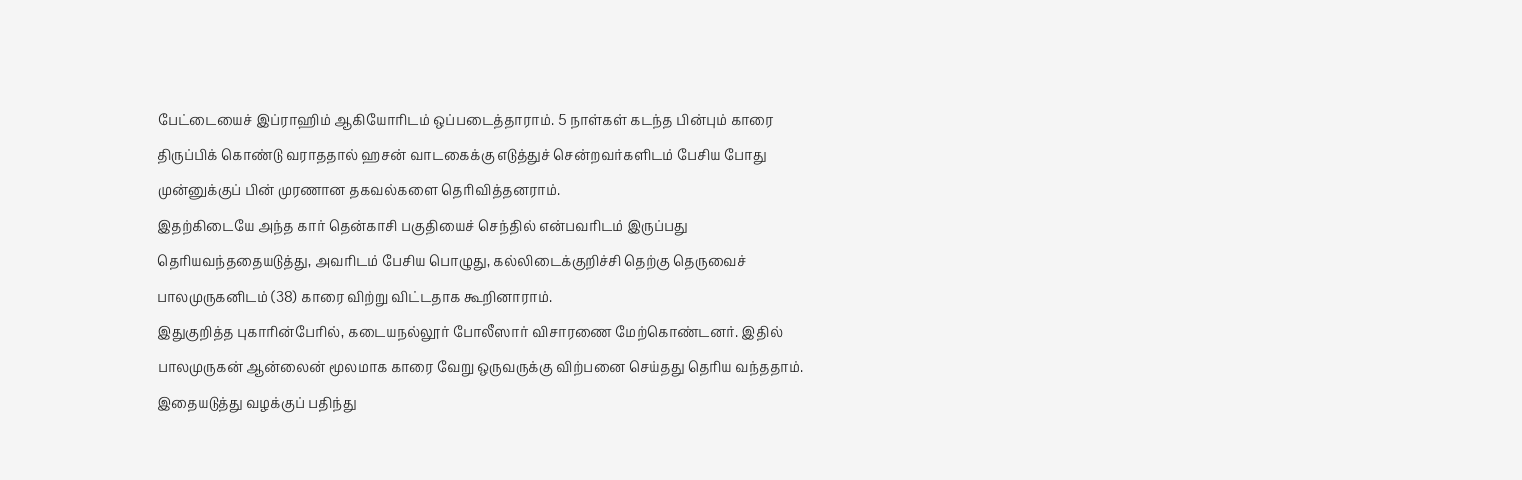பேட்டையைச் இப்ராஹிம் ஆகியோரிடம் ஒப்படைத்தாராம். 5 நாள்கள் கடந்த பின்பும் காரை திருப்பிக் கொண்டு வராததால் ஹசன் வாடகைக்கு எடுத்துச் சென்றவர்களிடம் பேசிய போது முன்னுக்குப் பின் முரணான தகவல்களை தெரிவித்தனராம்.
இதற்கிடையே அந்த கார் தென்காசி பகுதியைச் செந்தில் என்பவரிடம் இருப்பது தெரியவந்ததையடுத்து, அவரிடம் பேசிய பொழுது, கல்லிடைக்குறிச்சி தெற்கு தெருவைச் பாலமுருகனிடம் (38) காரை விற்று விட்டதாக கூறினாராம்.
இதுகுறித்த புகாரின்பேரில், கடையநல்லூர் போலீஸார் விசாரணை மேற்கொண்டனர். இதில் பாலமுருகன் ஆன்லைன் மூலமாக காரை வேறு ஒருவருக்கு விற்பனை செய்தது தெரிய வந்ததாம். இதையடுத்து வழக்குப் பதிந்து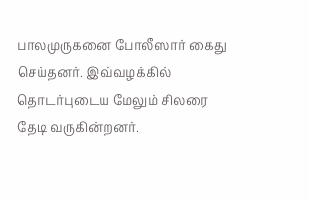பாலமுருகனை போலீஸார் கைது செய்தனர். இவ்வழக்கில் தொடர்புடைய மேலும் சிலரை தேடி வருகின்றனர்.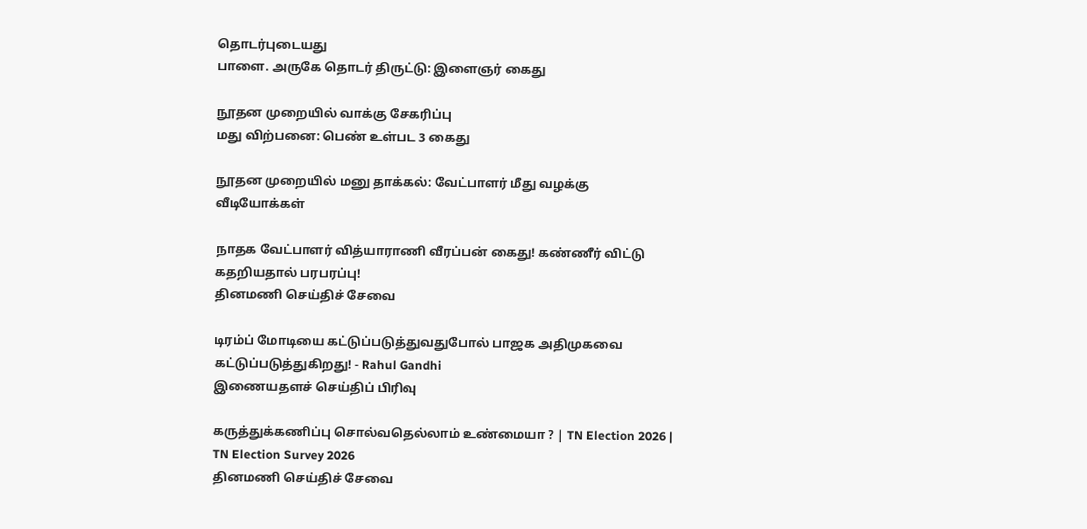தொடர்புடையது
பாளை. அருகே தொடர் திருட்டு: இளைஞர் கைது

நூதன முறையில் வாக்கு சேகரிப்பு
மது விற்பனை: பெண் உள்பட 3 கைது

நூதன முறையில் மனு தாக்கல்: வேட்பாளர் மீது வழக்கு
வீடியோக்கள்

நாதக வேட்பாளர் வித்யாராணி வீரப்பன் கைது! கண்ணீர் விட்டு கதறியதால் பரபரப்பு!
தினமணி செய்திச் சேவை

டிரம்ப் மோடியை கட்டுப்படுத்துவதுபோல் பாஜக அதிமுகவை கட்டுப்படுத்துகிறது! - Rahul Gandhi
இணையதளச் செய்திப் பிரிவு

கருத்துக்கணிப்பு சொல்வதெல்லாம் உண்மையா ? | TN Election 2026 | TN Election Survey 2026
தினமணி செய்திச் சேவை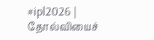#ipl2026 | தோல்வியைச்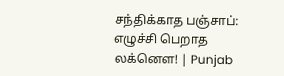சந்திக்காத பஞ்சாப்: எழுச்சி பெறாத லக்னௌ! | Punjab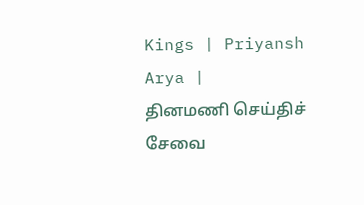Kings | Priyansh Arya |
தினமணி செய்திச் சேவை